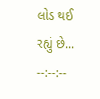લોડ થઈ રહ્યું છે...
--:--:--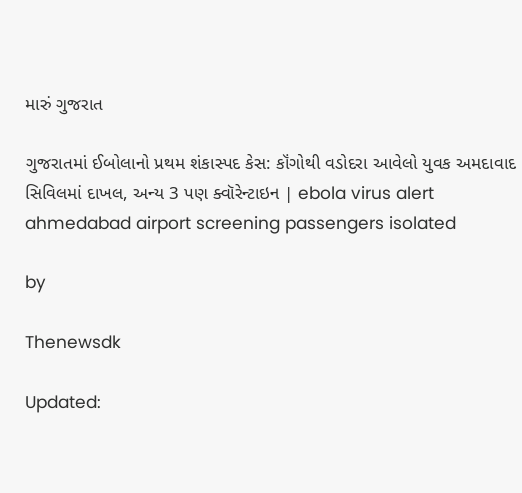મારું ગુજરાત

ગુજરાતમાં ઈબોલાનો પ્રથમ શંકાસ્પદ કેસ: કૉંગોથી વડોદરા આવેલો યુવક અમદાવાદ સિવિલમાં દાખલ, અન્ય 3 પણ ક્વૉરેન્ટાઇન | ebola virus alert ahmedabad airport screening passengers isolated

by

Thenewsdk

Updated: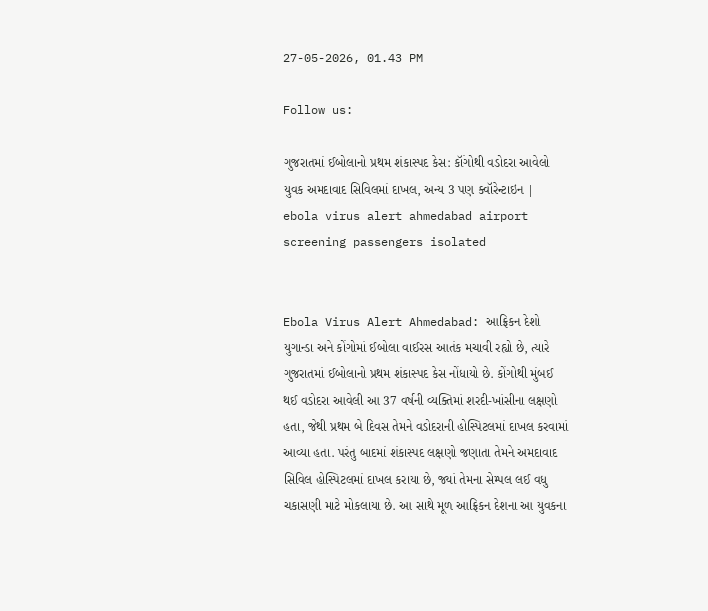27-05-2026, 01.43 PM

Follow us:

ગુજરાતમાં ઈબોલાનો પ્રથમ શંકાસ્પદ કેસ: કૉંગોથી વડોદરા આવેલો યુવક અમદાવાદ સિવિલમાં દાખલ, અન્ય 3 પણ ક્વૉરેન્ટાઇન | ebola virus alert ahmedabad airport screening passengers isolated


Ebola Virus Alert Ahmedabad: આફ્રિકન દેશો યુગાન્ડા અને કોંગોમાં ઈબોલા વાઈરસ આતંક મચાવી રહ્યો છે, ત્યારે ગુજરાતમાં ઈબોલાનો પ્રથમ શંકાસ્પદ કેસ નોંધાયો છે. કોંગોથી મુંબઈ થઈ વડોદરા આવેલી આ 37 વર્ષની વ્યક્તિમાં શરદી-ખાંસીના લક્ષણો હતા, જેથી પ્રથમ બે દિવસ તેમને વડોદરાની હોસ્પિટલમાં દાખલ કરવામાં આવ્યા હતા. પરંતુ બાદમાં શંકાસ્પદ લક્ષણો જણાતા તેમને અમદાવાદ સિવિલ હોસ્પિટલમાં દાખલ કરાયા છે, જ્યાં તેમના સેમ્પલ લઈ વધુ ચકાસણી માટે મોકલાયા છે. આ સાથે મૂળ આફ્રિકન દેશના આ યુવકના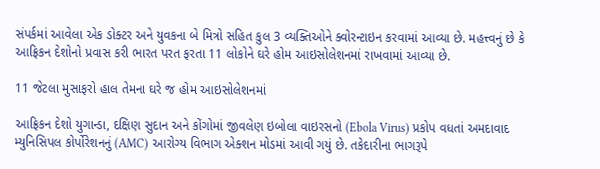સંપર્કમાં આવેલા એક ડોક્ટર અને યુવકના બે મિત્રો સહિત કુલ 3 વ્યક્તિઓને ક્વોરન્ટાઇન કરવામાં આવ્યા છે. મહત્ત્વનું છે કે આફ્રિકન દેશોનો પ્રવાસ કરી ભારત પરત ફરતા 11 લોકોને ઘરે હોમ આઇસોલેશનમાં રાખવામાં આવ્યા છે.

11 જેટલા મુસાફરો હાલ તેમના ઘરે જ હોમ આઇસોલેશનમાં

આફ્રિકન દેશો યુગાન્ડા, દક્ષિણ સુદાન અને કોંગોમાં જીવલેણ ઇબોલા વાઇરસનો (Ebola Virus) પ્રકોપ વધતાં અમદાવાદ મ્યુનિસિપલ કોર્પોરેશનનું (AMC) આરોગ્ય વિભાગ એક્શન મોડમાં આવી ગયું છે. તકેદારીના ભાગરૂપે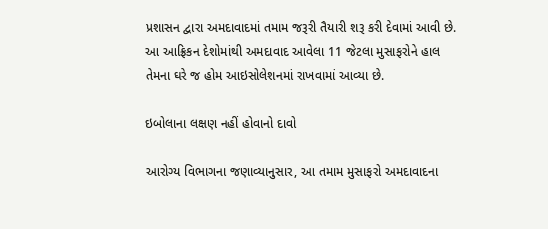પ્રશાસન દ્વારા અમદાવાદમાં તમામ જરૂરી તૈયારી શરૂ કરી દેવામાં આવી છે. આ આફ્રિકન દેશોમાંથી અમદાવાદ આવેલા 11 જેટલા મુસાફરોને હાલ તેમના ઘરે જ હોમ આઇસોલેશનમાં રાખવામાં આવ્યા છે.

ઇબોલાના લક્ષણ નહીં હોવાનો દાવો

આરોગ્ય વિભાગના જણાવ્યાનુસાર, આ તમામ મુસાફરો અમદાવાદના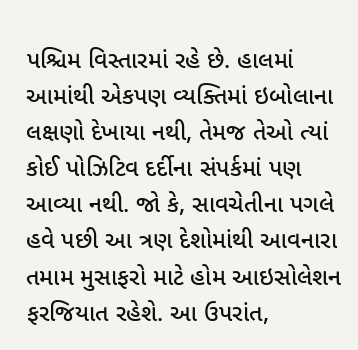પશ્ચિમ વિસ્તારમાં રહે છે. હાલમાં આમાંથી એકપણ વ્યક્તિમાં ઇબોલાના લક્ષણો દેખાયા નથી, તેમજ તેઓ ત્યાં કોઈ પોઝિટિવ દર્દીના સંપર્કમાં પણ આવ્યા નથી. જો કે, સાવચેતીના પગલે હવે પછી આ ત્રણ દેશોમાંથી આવનારા તમામ મુસાફરો માટે હોમ આઇસોલેશન ફરજિયાત રહેશે. આ ઉપરાંત,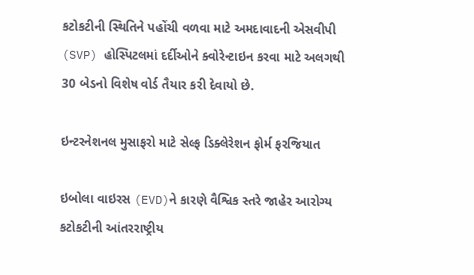કટોકટીની સ્થિતિને પહોંચી વળવા માટે અમદાવાદની એસવીપી (SVP) હોસ્પિટલમાં દર્દીઓને ક્વોરેન્ટાઇન કરવા માટે અલગથી 30 બેડનો વિશેષ વોર્ડ તૈયાર કરી દેવાયો છે.

ઇન્ટરનેશનલ મુસાફરો માટે સેલ્ફ ડિક્લેરેશન ફોર્મ ફરજિયાત

ઇબોલા વાઇરસ (EVD)ને કારણે વૈશ્વિક સ્તરે જાહેર આરોગ્ય કટોકટીની આંતરરાષ્ટ્રીય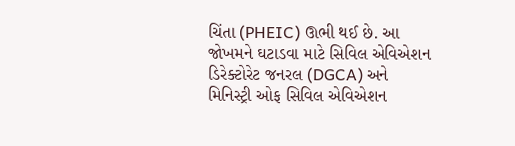ચિંતા (PHEIC) ઊભી થઈ છે. આ જોખમને ઘટાડવા માટે સિવિલ એવિએશન ડિરેક્ટોરેટ જનરલ (DGCA) અને મિનિસ્ટ્રી ઓફ સિવિલ એવિએશન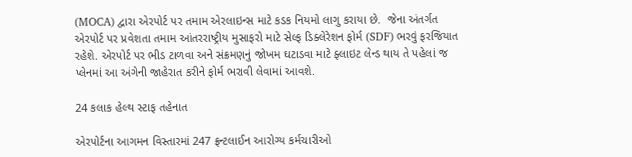(MOCA) દ્વારા એરપોર્ટ પર તમામ એરલાઇન્સ માટે કડક નિયમો લાગુ કરાયા છે.  જેના અંતર્ગત એરપોર્ટ પર પ્રવેશતા તમામ આંતરરાષ્ટ્રીય મુસાફરો માટે સેલ્ફ ડિક્લેરેશન ફોર્મ (SDF) ભરવું ફરજિયાત રહેશે. એરપોર્ટ પર ભીડ ટાળવા અને સંક્રમણનું જોખમ ઘટાડવા માટે ફ્લાઇટ લેન્ડ થાય તે પહેલાં જ પ્લેનમાં આ અંગેની જાહેરાત કરીને ફોર્મ ભરાવી લેવામાં આવશે.

24 કલાક હેલ્થ સ્ટાફ તહેનાત

એરપોર્ટના આગમન વિસ્તારમાં 247 ફ્રન્ટલાઈન આરોગ્ય કર્મચારીઓ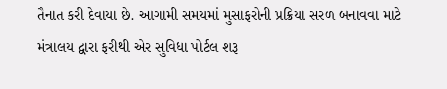તૈનાત કરી દેવાયા છે. આગામી સમયમાં મુસાફરોની પ્રક્રિયા સરળ બનાવવા માટે મંત્રાલય દ્વારા ફરીથી એર સુવિધા પોર્ટલ શરૂ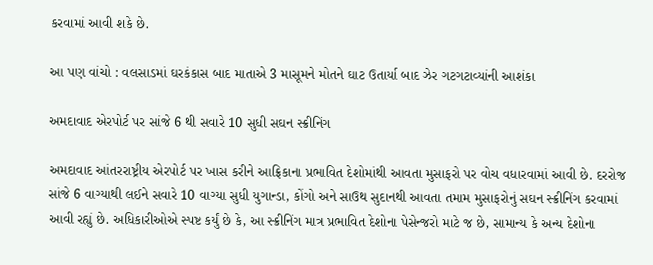કરવામાં આવી શકે છે.

આ પણ વાંચો : વલસાડમાં ઘરકંકાસ બાદ માતાએ 3 માસૂમને મોતને ઘાટ ઉતાર્યા બાદ ઝેર ગટગટાવ્યાંની આશંકા

અમદાવાદ એરપોર્ટ પર સાંજે 6 થી સવારે 10 સુધી સઘન સ્ક્રીનિંગ

અમદાવાદ આંતરરાષ્ટ્રીય એરપોર્ટ પર ખાસ કરીને આફ્રિકાના પ્રભાવિત દેશોમાંથી આવતા મુસાફરો પર વોચ વધારવામાં આવી છે. દરરોજ સાંજે 6 વાગ્યાથી લઈને સવારે 10 વાગ્યા સુધી યુગાન્ડા, કોંગો અને સાઉથ સુદાનથી આવતા તમામ મુસાફરોનું સઘન સ્ક્રીનિંગ કરવામાં આવી રહ્યું છે. અધિકારીઓએ સ્પષ્ટ કર્યું છે કે, આ સ્ક્રીનિંગ માત્ર પ્રભાવિત દેશોના પેસેન્જરો માટે જ છે, સામાન્ય કે અન્ય દેશોના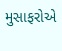મુસાફરોએ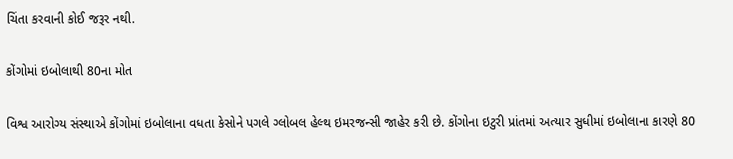ચિંતા કરવાની કોઈ જરૂર નથી.

કોંગોમાં ઇબોલાથી 80ના મોત

વિશ્વ આરોગ્ય સંસ્થાએ કોંગોમાં ઇબોલાના વધતા કેસોને પગલે ગ્લોબલ હેલ્થ ઇમરજન્સી જાહેર કરી છે. કોંગોના ઇટુરી પ્રાંતમાં અત્યાર સુધીમાં ઇબોલાના કારણે 80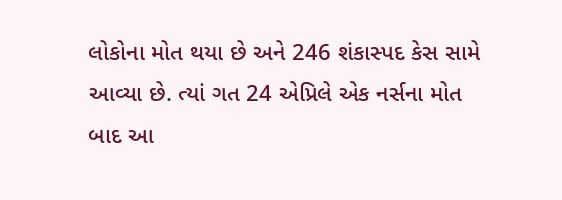લોકોના મોત થયા છે અને 246 શંકાસ્પદ કેસ સામે આવ્યા છે. ત્યાં ગત 24 એપ્રિલે એક નર્સના મોત બાદ આ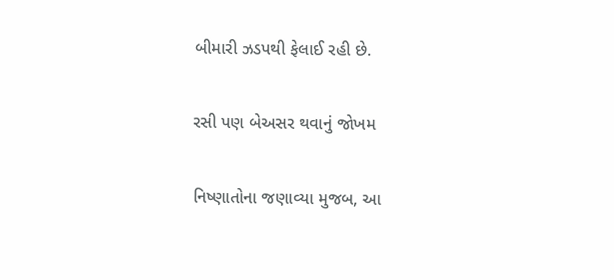બીમારી ઝડપથી ફેલાઈ રહી છે.

રસી પણ બેઅસર થવાનું જોખમ

નિષ્ણાતોના જણાવ્યા મુજબ, આ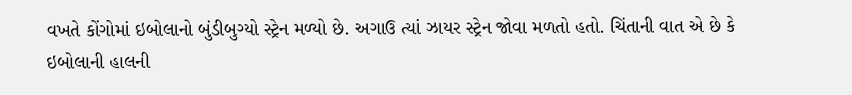વખતે કોંગોમાં ઇબોલાનો બુંડીબુગ્યો સ્ટ્રેન મળ્યો છે. અગાઉ ત્યાં ઝાયર સ્ટ્રેન જોવા મળતો હતો. ચિંતાની વાત એ છે કે ઇબોલાની હાલની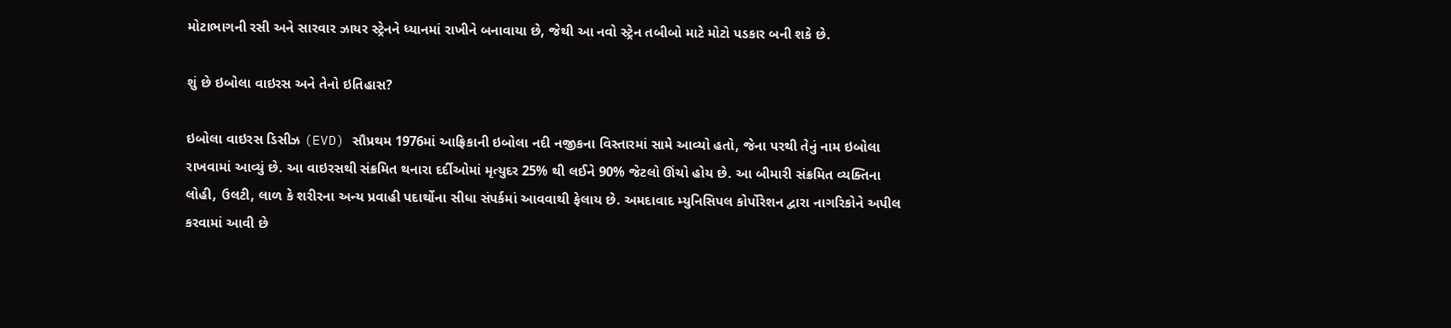મોટાભાગની રસી અને સારવાર ઝાયર સ્ટ્રેનને ધ્યાનમાં રાખીને બનાવાયા છે, જેથી આ નવો સ્ટ્રેન તબીબો માટે મોટો પડકાર બની શકે છે.

શું છે ઇબોલા વાઇરસ અને તેનો ઇતિહાસ?

ઇબોલા વાઇરસ ડિસીઝ (EVD) સૌપ્રથમ 1976માં આફ્રિકાની ઇબોલા નદી નજીકના વિસ્તારમાં સામે આવ્યો હતો, જેના પરથી તેનું નામ ઇબોલા રાખવામાં આવ્યું છે. આ વાઇરસથી સંક્રમિત થનારા દર્દીઓમાં મૃત્યુદર 25% થી લઈને 90% જેટલો ઊંચો હોય છે. આ બીમારી સંક્રમિત વ્યક્તિના લોહી, ઉલટી, લાળ કે શરીરના અન્ય પ્રવાહી પદાર્થોના સીધા સંપર્કમાં આવવાથી ફેલાય છે. અમદાવાદ મ્યુનિસિપલ કોર્પોરેશન દ્વારા નાગરિકોને અપીલ કરવામાં આવી છે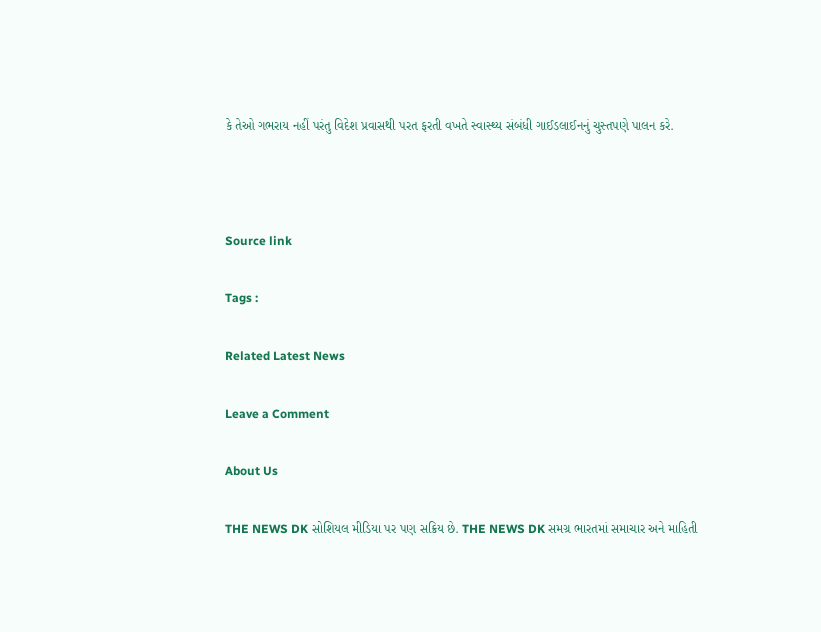કે તેઓ ગભરાય નહીં પરંતુ વિદેશ પ્રવાસથી પરત ફરતી વખતે સ્વાસ્થ્ય સંબંધી ગાઈડલાઈનનું ચુસ્તપણે પાલન કરે.



Source link

Tags :

Related Latest News

Leave a Comment

About Us

THE NEWS DK સોશિયલ મીડિયા પર પણ સક્રિય છે. THE NEWS DK સમગ્ર ભારતમાં સમાચાર અને માહિતી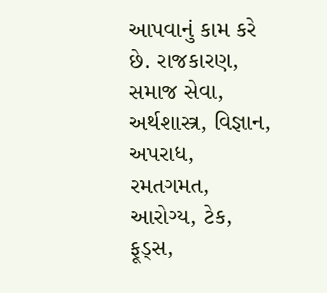આપવાનું કામ કરે છે. રાજકારણ, સમાજ સેવા, અર્થશાસ્ત્ર, વિજ્ઞાન, અપરાધ, રમતગમત, આરોગ્ય, ટેક, ફૂડ્સ,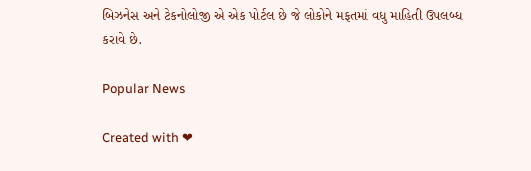બિઝનેસ અને ટેકનોલોજી એ એક પોર્ટલ છે જે લોકોને મફતમાં વધુ માહિતી ઉપલબ્ધ કરાવે છે.

Popular News

Created with ❤